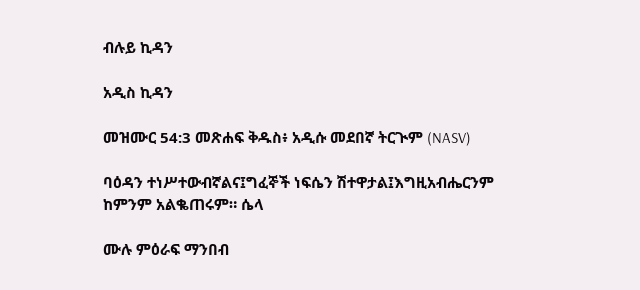ብሉይ ኪዳን

አዲስ ኪዳን

መዝሙር 54:3 መጽሐፍ ቅዱስ፥ አዲሱ መደበኛ ትርጒም (NASV)

ባዕዳን ተነሥተውብኛልና፤ግፈኞች ነፍሴን ሽተዋታል፤እግዚአብሔርንም ከምንም አልቈጠሩም። ሴላ

ሙሉ ምዕራፍ ማንበብ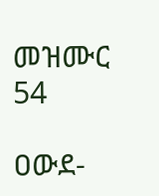መዝሙር 54

ዐውደ-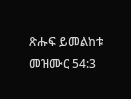ጽሑፍ ይመልከቱ መዝሙር 54:3